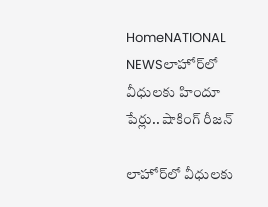HomeNATIONAL NEWSలాహోర్‌లో వీధులకు హిందూ పేర్లు.. షాకింగ్ రీజన్

లాహోర్‌లో వీధులకు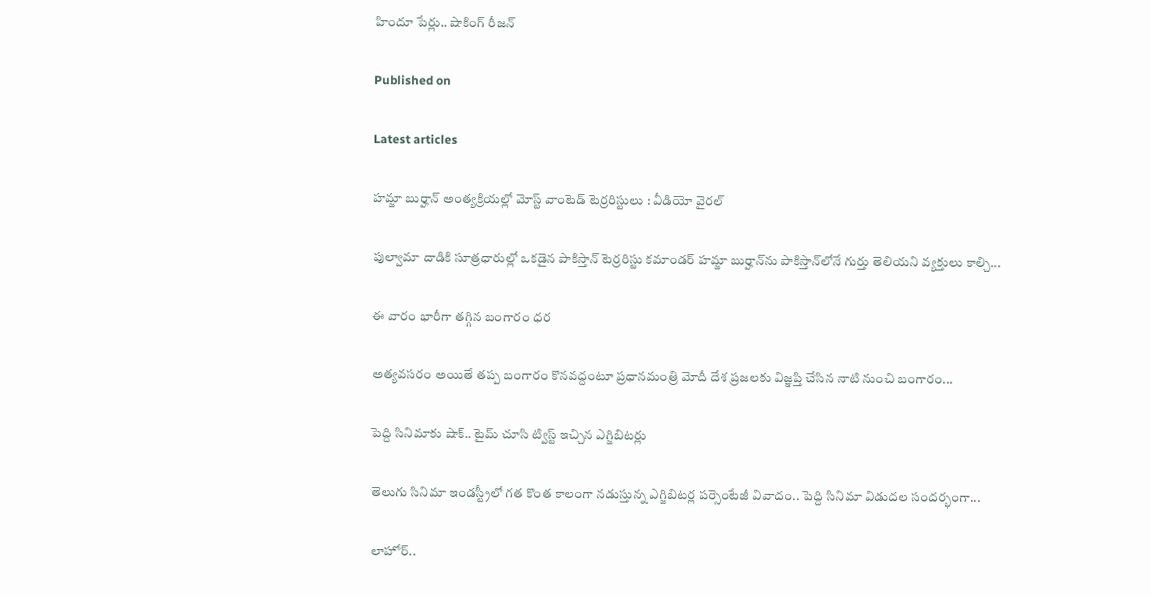హిందూ పేర్లు.. షాకింగ్ రీజన్

Published on

Latest articles

హమ్జా బుర్హాన్ అంత్యక్రియల్లో మోస్ట్ వాంటెడ్ టెర్రరిస్టులు : వీడియో వైరల్

పుల్వామా దాడికి సూత్రధారుల్లో ఒకడైన పాకిస్తాన్ టెర్రరిస్టు కమాండర్ హమ్జా బుర్హాన్‌ను పాకిస్తాన్‌లోనే గుర్తు తెలియని వ్యక్తులు కాల్చి...

ఈ వారం భారీగా తగ్గిన బంగారం ధర

అత్యవసరం అయితే తప్ప బంగారం కొనవద్దంటూ ప్రధానమంత్రి మోదీ దేశ ప్రజలకు విజ్ఞప్తి చేసిన నాటి నుంచి బంగారం...

పెద్ది సినిమాకు షాక్.. టైమ్ చూసి ట్విస్ట్ ఇచ్చిన ఎగ్జిబిటర్లు

తెలుగు సినిమా ఇండస్ట్రీలో గత కొంత కాలంగా నడుస్తున్న ఎగ్జిబిటర్ల పర్సెంటేజీ వివాదం.. పెద్ది సినిమా విడుదల సందర్భంగా...

లాహోర్..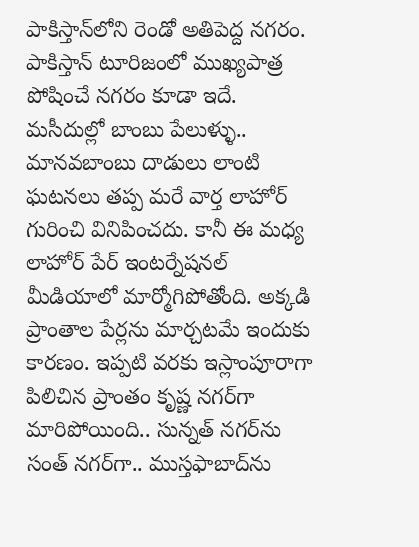పాకిస్తాన్‌లోని రెండో అతిపెద్ద నగరం. పాకిస్తాన్ టూరిజం‌లో ముఖ్యపాత్ర పోషించే నగరం కూడా ఇదే. మసీదుల్లో బాంబు పేలుళ్ళు.. మానవబాంబు దాడులు లాంటి ఘటనలు తప్ప మరే వార్త లాహోర్ గురించి వినిపించదు. కానీ ఈ మధ్య లాహోర్ పేర్ ఇంటర్నేషనల్ మీడియాలో మార్మోగిపోతోంది. అక్కడి ప్రాంతాల పేర్లను మార్చటమే ఇందుకు కారణం. ఇప్పటి వరకు ఇస్లాంపూరాగా పిలిచిన ప్రాంతం కృష్ణ నగర్‌గా మారిపోయింది.. సున్నత్ నగర్‌ను సంత్ నగర్‌గా.. ముస్తఫాబాద్‌ను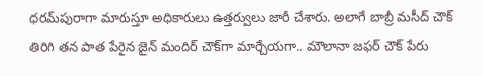ధరమ్‌పురా‌గా మారుస్తూ అధికారులు ఉత్తర్వులు జారీ చేశారు. అలాగే బాబ్రీ మసీద్ చౌక్ తిరిగి తన పాత పేరైన జైన్ మందిర్ చౌక్‌గా మార్చేయగా.. మౌలానా జఫర్ చౌక్ పేరు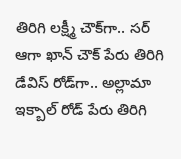తిరిగి లక్ష్మీ చౌక్‌గా.. సర్ ఆగా ఖాన్ చౌక్ పేరు తిరిగి డేవిస్ రోడ్‌గా.. అల్లామా ఇక్బాల్ రోడ్ పేరు తిరిగి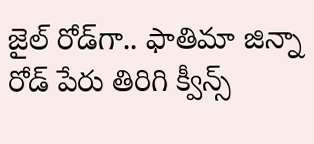జైల్ రోడ్‌గా.. ఫాతిమా జిన్నా రోడ్ పేరు తిరిగి క్వీన్స్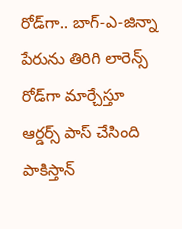రోడ్‌గా.. బాగ్-ఎ-జిన్నా పేరును తిరిగి లారెన్స్ రోడ్‌గా మార్చేస్తూ ఆర్డర్స్ పాస్ చేసింది పాకిస్తాన్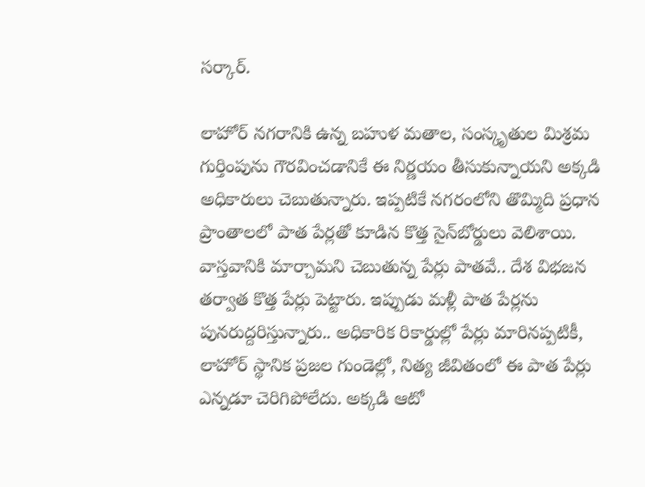సర్కార్.

లాహోర్ నగరానికి ఉన్న బహుళ మతాల, సంస్కృతుల మిశ్రమ గుర్తింపును గౌరవించడానికే ఈ నిర్ణయం తీసుకున్నాయని అక్కడి అధికారులు చెబుతున్నారు. ఇప్పటికే నగరంలోని తొమ్మిది ప్రధాన ప్రాంతాలలో పాత పేర్లతో కూడిన కొత్త సైన్‌బోర్డులు వెలిశాయి. వాస్తవానికి మార్చామని చెబుతున్న పేర్లు పాతవే.. దేశ విభజన తర్వాత కొత్త పేర్లు పెట్టారు. ఇప్పుడు మళ్లీ పాత పేర్లను పునరుద్దరిస్తున్నారు.. అధికారిక రికార్డుల్లో పేర్లు మారినప్పటికీ, లాహోర్ స్థానిక ప్రజల గుండెల్లో, నిత్య జీవితంలో ఈ పాత పేర్లు ఎన్నడూ చెరిగిపోలేదు. అక్కడి ఆటో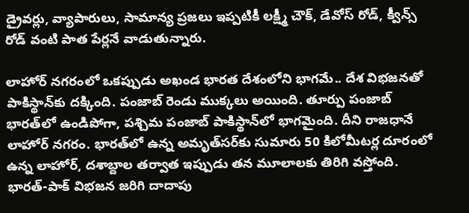డ్రైవర్లు, వ్యాపారులు, సామాన్య ప్రజలు ఇప్పటికీ లక్ష్మీ చౌక్, డేవోస్ రోడ్, క్వీన్స్ రోడ్ వంటి పాత పేర్లనే వాడుతున్నారు.

లాహోర్ నగరంలో ఒకప్పుడు అఖండ భారత దేశంలోని భాగమే.. దేశ విభజనతో పాకిస్థాన్‌కు దక్కింది. పంజాబ్ రెండు ముక్కలు అయింది. తూర్పు పంజాబ్ భారత్‌లో ఉండిపోగా, పశ్చిమ పంజాబ్‌ పాకిస్థాన్‌లో భాగమైంది. దీని రాజధానే లాహోర్‌ నగరం. భారత్‌లో ఉన్న అమృత్‌సర్‌కు సుమారు 50 కిలోమీటర్ల దూరంలో ఉన్న లాహోర్, దశాబ్దాల తర్వాత ఇప్పుడు తన మూలాలకు తిరిగి వస్తోంది. భారత్-పాక్ విభజన జరిగి దాదాపు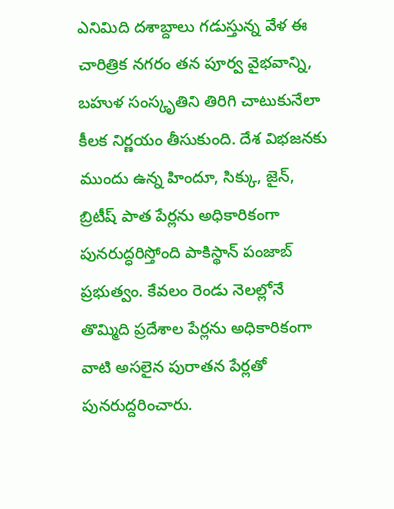ఎనిమిది దశాబ్దాలు గడుస్తున్న వేళ ఈ చారిత్రిక నగరం తన పూర్వ వైభవాన్ని, బహుళ సంస్కృతిని తిరిగి చాటుకునేలా కీలక నిర్ణయం తీసుకుంది. దేశ విభజనకు ముందు ఉన్న హిందూ, సిక్కు, జైన్, బ్రిటీష్ పాత పేర్లను అధికారికంగా పునరుద్ధరిస్తోంది పాకిస్థాన్ పంజాబ్ ప్రభుత్వం. కేవలం రెండు నెలల్లోనే తొమ్మిది ప్రదేశాల పేర్లను అధికారికంగా వాటి అసలైన పురాతన పేర్లతో పునరుద్దరించారు.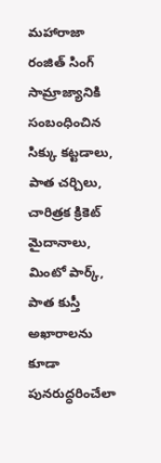మహారాజా రంజిత్ సింగ్ సామ్రాజ్యానికి సంబంధించిన సిక్కు కట్టడాలు, పాత చర్చిలు, చారిత్రక క్రికెట్ మైదానాలు, మింటో పార్క్, పాత కుస్తీ అఖారాలను కూడా పునరుద్ధరించేలా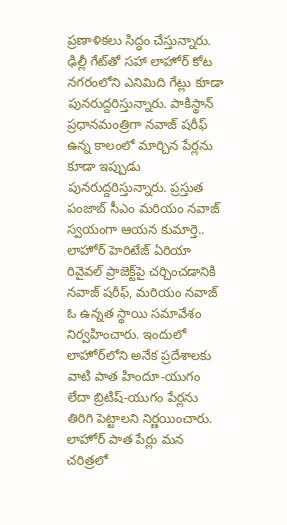ప్రణాళికలు సిద్ధం చేస్తున్నారు. ఢిల్లీ గేట్‌తో సహా లాహోర్ కోట నగరంలోని ఎనిమిది గేట్లు కూడా పునరుద్దరిస్తున్నారు. పాకిస్థాన్ ప్రధానమంత్రిగా నవాజ్ షరీఫ్ ఉన్న కాలంలో మార్చిన పేర్లను కూడా ఇప్పుడు పునరుద్దరిస్తున్నారు. ప్రస్తుత పంజాబ్ సీఎం మరియం నవాజ్ స్వయంగా ఆయన కుమార్తె.. లాహోర్ హెరిటేజ్ ఏరియా రివైవల్ ప్రాజెక్ట్‌పై చర్చించడానికి నవాజ్ షరీఫ్, మరియం నవాజ్ ఓ ఉన్నత స్థాయి సమావేశం నిర్వహించారు. ఇందులో లాహోర్‌లోని అనేక ప్రదేశాలకు వాటి పాత హిందూ-యుగం లేదా బ్రిటిష్-యుగం పేర్లను తిరిగి పెట్టాలని నిర్ణయించారు. లాహోర్ పాత పేర్లు మన చరిత్రలో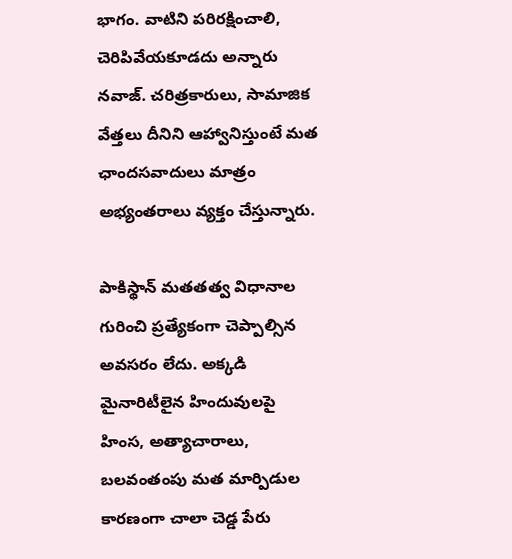భాగం. వాటిని పరిరక్షించాలి, చెరిపివేయకూడదు అన్నారు నవాజ్. చరిత్రకారులు, సామాజిక వేత్తలు దీనిని ఆహ్వానిస్తుంటే మత ఛాందసవాదులు మాత్రం అభ్యంతరాలు వ్యక్తం చేస్తున్నారు.

పాకిస్థాన్ మతతత్వ విధానాల గురించి ప్రత్యేకంగా చెప్పాల్సిన అవసరం లేదు. అక్కడి మైనారిటీలైన హిందువులపై హింస, అత్యాచారాలు, బలవంతంపు మత మార్పిడుల కారణంగా చాలా చెడ్డ పేరు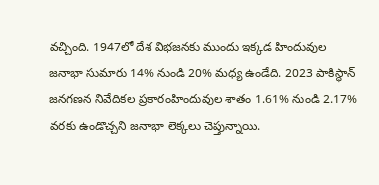వచ్చింది. 1947లో దేశ విభజనకు ముందు ఇక్కడ హిందువుల జనాభా సుమారు 14% నుండి 20% మధ్య ఉండేది. 2023 పాకిస్థాన్ జనగణన నివేదికల ప్రకారంహిందువుల శాతం 1.61% నుండి 2.17% వరకు ఉండొచ్చని జనాభా లెక్కలు చెప్తున్నాయి.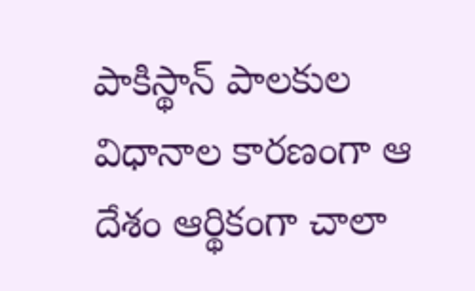పాకిస్థాన్ పాలకుల విధానాల కారణంగా ఆ దేశం ఆర్థికంగా చాలా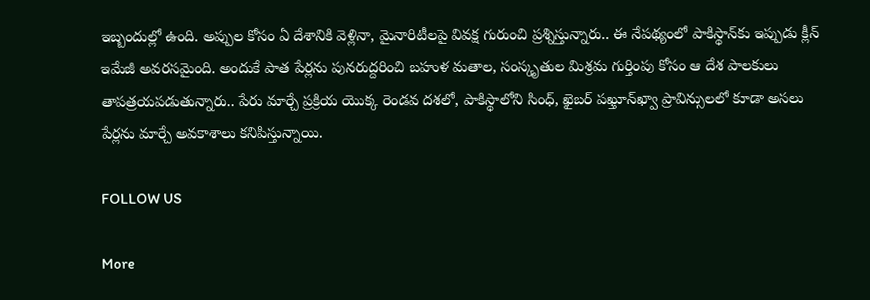ఇబ్బందుల్లో ఉంది. అప్పుల కోసం ఏ దేశానికి వెళ్లినా, మైనారిటీలపై వివక్ష గురుంచి ప్రశ్నిస్తున్నారు.. ఈ నేపథ్యంలో పాకిస్థాన్‌కు ఇప్పుడు క్లీన్ ఇమేజీ అవరసమైంది. అందుకే పాత పేర్లను పునరుద్దరించి బహుళ మతాల, సంస్కృతుల మిశ్రమ గుర్తింపు కోసం ఆ దేశ పాలకులు తాపత్రయపడుతున్నారు.. పేరు మార్చే ప్రక్రియ యొక్క రెండవ దశలో, పాకిస్థాలోని సింధ్, ఖైబర్ పఖ్తూన్‌ఖ్వా ప్రావిన్సులలో కూడా అసలు పేర్లను మార్చే అవకాశాలు కనిపిస్తున్నాయి.

FOLLOW US

More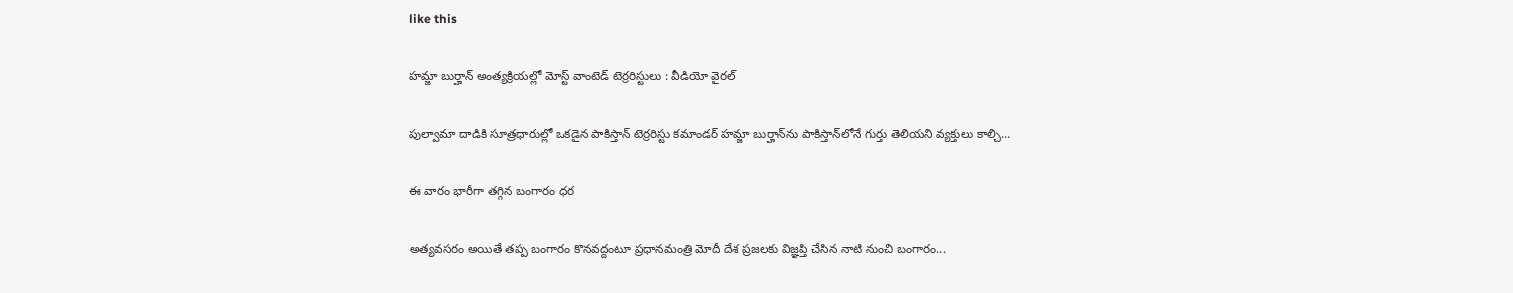like this

హమ్జా బుర్హాన్ అంత్యక్రియల్లో మోస్ట్ వాంటెడ్ టెర్రరిస్టులు : వీడియో వైరల్

పుల్వామా దాడికి సూత్రధారుల్లో ఒకడైన పాకిస్తాన్ టెర్రరిస్టు కమాండర్ హమ్జా బుర్హాన్‌ను పాకిస్తాన్‌లోనే గుర్తు తెలియని వ్యక్తులు కాల్చి...

ఈ వారం భారీగా తగ్గిన బంగారం ధర

అత్యవసరం అయితే తప్ప బంగారం కొనవద్దంటూ ప్రధానమంత్రి మోదీ దేశ ప్రజలకు విజ్ఞప్తి చేసిన నాటి నుంచి బంగారం...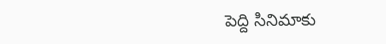పెద్ది సినిమాకు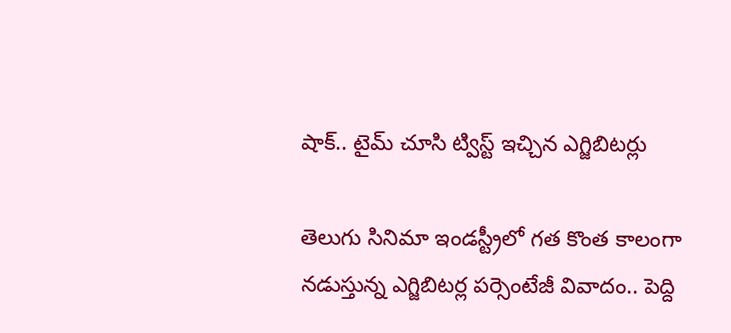షాక్.. టైమ్ చూసి ట్విస్ట్ ఇచ్చిన ఎగ్జిబిటర్లు

తెలుగు సినిమా ఇండస్ట్రీలో గత కొంత కాలంగా నడుస్తున్న ఎగ్జిబిటర్ల పర్సెంటేజీ వివాదం.. పెద్ది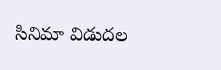సినిమా విడుదల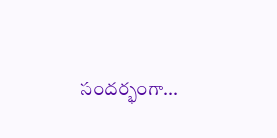సందర్భంగా...